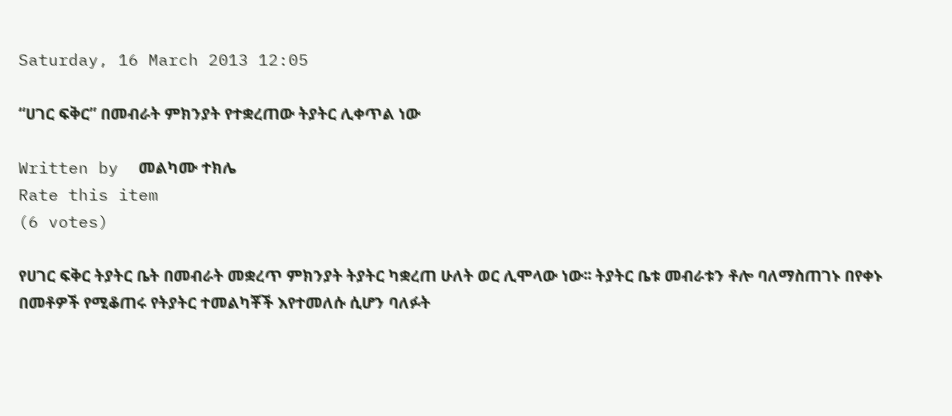Saturday, 16 March 2013 12:05

“ሀገር ፍቅር” በመብራት ምክንያት የተቋረጠው ትያትር ሊቀጥል ነው

Written by  መልካሙ ተክሌ
Rate this item
(6 votes)

የሀገር ፍቅር ትያትር ቤት በመብራት መቋረጥ ምክንያት ትያትር ካቋረጠ ሁለት ወር ሊሞላው ነው፡፡ ትያትር ቤቱ መብራቱን ቶሎ ባለማስጠገኑ በየቀኑ በመቶዎች የሚቆጠሩ የትያትር ተመልካቾች እየተመለሱ ሲሆን ባለፉት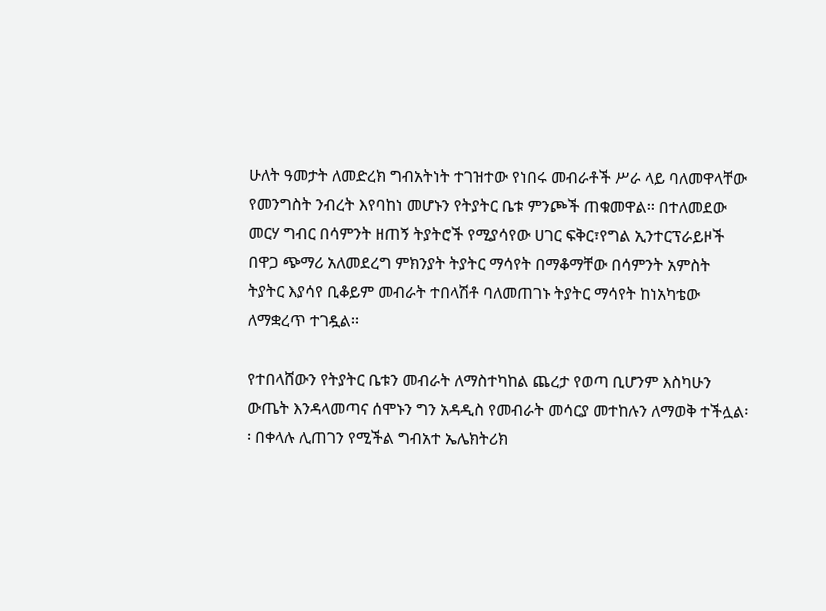ሁለት ዓመታት ለመድረክ ግብአትነት ተገዝተው የነበሩ መብራቶች ሥራ ላይ ባለመዋላቸው የመንግስት ንብረት እየባከነ መሆኑን የትያትር ቤቱ ምንጮች ጠቁመዋል፡፡ በተለመደው መርሃ ግብር በሳምንት ዘጠኝ ትያትሮች የሚያሳየው ሀገር ፍቅር፣የግል ኢንተርፕራይዞች በዋጋ ጭማሪ አለመደረግ ምክንያት ትያትር ማሳየት በማቆማቸው በሳምንት አምስት ትያትር እያሳየ ቢቆይም መብራት ተበላሽቶ ባለመጠገኑ ትያትር ማሳየት ከነአካቴው ለማቋረጥ ተገዷል፡፡

የተበላሸውን የትያትር ቤቱን መብራት ለማስተካከል ጨረታ የወጣ ቢሆንም እስካሁን ውጤት እንዳላመጣና ሰሞኑን ግን አዳዲስ የመብራት መሳርያ መተከሉን ለማወቅ ተችሏል፡፡ በቀላሉ ሊጠገን የሚችል ግብአተ ኤሌክትሪክ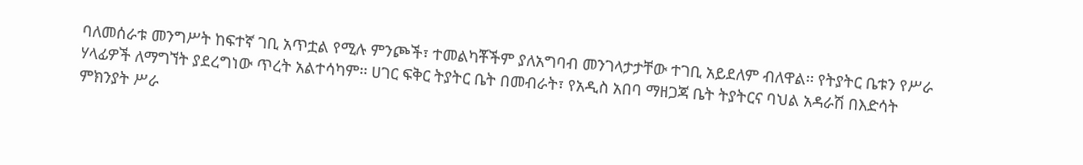ባለመሰራቱ መንግሥት ከፍተኛ ገቢ አጥቷል የሚሉ ምንጮች፣ ተመልካቾችም ያለአግባብ መንገላታታቸው ተገቢ አይደለም ብለዋል፡፡ የትያትር ቤቱን የሥራ ሃላፊዎች ለማግኘት ያደረግነው ጥረት አልተሳካም፡፡ ሀገር ፍቅር ትያትር ቤት በመብራት፣ የአዲስ አበባ ማዘጋጃ ቤት ትያትርና ባህል አዳራሽ በእድሳት ምክንያት ሥራ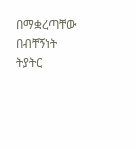በማቋረጣቸው በብቸኝነት ትያትር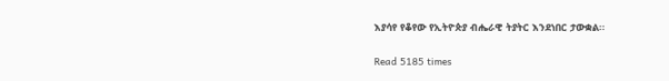እያሳየ የቆየው የኢትዮጵያ ብሔራዊ ትያትር እንደነበር ታውቋል፡፡

Read 5185 times